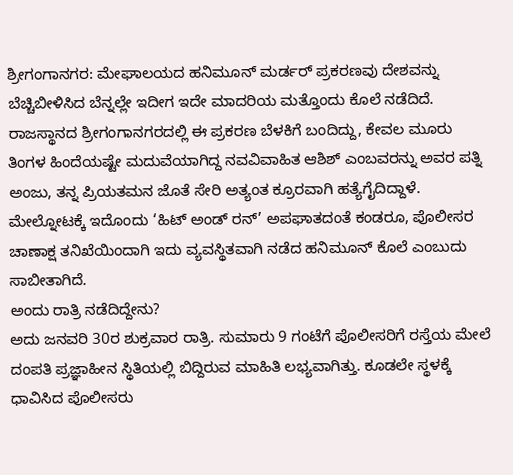ಶ್ರೀಗಂಗಾನಗರ: ಮೇಘಾಲಯದ ಹನಿಮೂನ್ ಮರ್ಡರ್ ಪ್ರಕರಣವು ದೇಶವನ್ನು ಬೆಚ್ಚಿಬೀಳಿಸಿದ ಬೆನ್ನಲ್ಲೇ ಇದೀಗ ಇದೇ ಮಾದರಿಯ ಮತ್ತೊಂದು ಕೊಲೆ ನಡೆದಿದೆ. ರಾಜಸ್ಥಾನದ ಶ್ರೀಗಂಗಾನಗರದಲ್ಲಿ ಈ ಪ್ರಕರಣ ಬೆಳಕಿಗೆ ಬಂದಿದ್ದು, ಕೇವಲ ಮೂರು ತಿಂಗಳ ಹಿಂದೆಯಷ್ಟೇ ಮದುವೆಯಾಗಿದ್ದ ನವವಿವಾಹಿತ ಆಶಿಶ್ ಎಂಬವರನ್ನು ಅವರ ಪತ್ನಿ ಅಂಜು, ತನ್ನ ಪ್ರಿಯತಮನ ಜೊತೆ ಸೇರಿ ಅತ್ಯಂತ ಕ್ರೂರವಾಗಿ ಹತ್ಯೆಗೈದಿದ್ದಾಳೆ. ಮೇಲ್ನೋಟಕ್ಕೆ ಇದೊಂದು ‘ಹಿಟ್ ಅಂಡ್ ರನ್’ ಅಪಘಾತದಂತೆ ಕಂಡರೂ, ಪೊಲೀಸರ ಚಾಣಾಕ್ಷ ತನಿಖೆಯಿಂದಾಗಿ ಇದು ವ್ಯವಸ್ಥಿತವಾಗಿ ನಡೆದ ಹನಿಮೂನ್ ಕೊಲೆ ಎಂಬುದು ಸಾಬೀತಾಗಿದೆ.
ಅಂದು ರಾತ್ರಿ ನಡೆದಿದ್ದೇನು?
ಅದು ಜನವರಿ 30ರ ಶುಕ್ರವಾರ ರಾತ್ರಿ. ಸುಮಾರು 9 ಗಂಟೆಗೆ ಪೊಲೀಸರಿಗೆ ರಸ್ತೆಯ ಮೇಲೆ ದಂಪತಿ ಪ್ರಜ್ಞಾಹೀನ ಸ್ಥಿತಿಯಲ್ಲಿ ಬಿದ್ದಿರುವ ಮಾಹಿತಿ ಲಭ್ಯವಾಗಿತ್ತು. ಕೂಡಲೇ ಸ್ಥಳಕ್ಕೆ ಧಾವಿಸಿದ ಪೊಲೀಸರು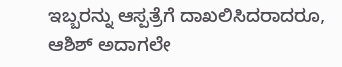ಇಬ್ಬರನ್ನು ಆಸ್ಪತ್ರೆಗೆ ದಾಖಲಿಸಿದರಾದರೂ, ಆಶಿಶ್ ಅದಾಗಲೇ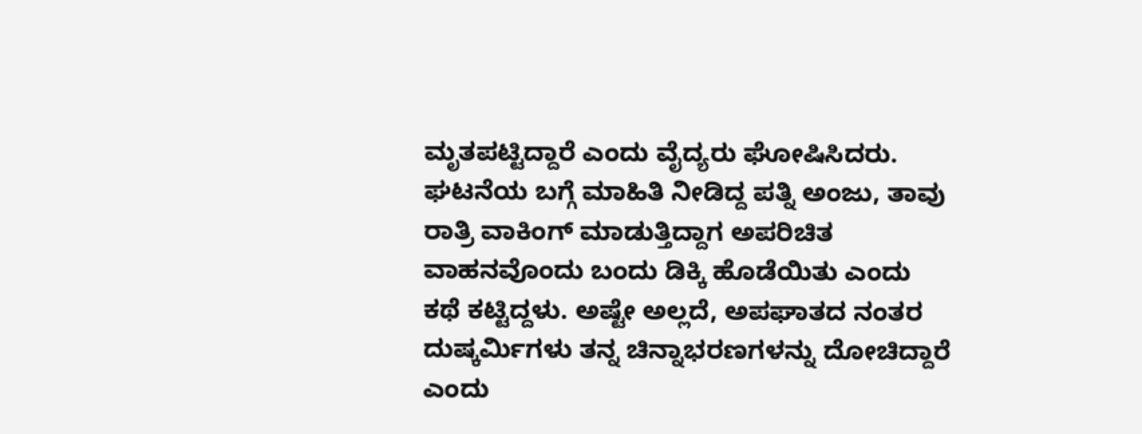ಮೃತಪಟ್ಟಿದ್ದಾರೆ ಎಂದು ವೈದ್ಯರು ಘೋಷಿಸಿದರು. ಘಟನೆಯ ಬಗ್ಗೆ ಮಾಹಿತಿ ನೀಡಿದ್ದ ಪತ್ನಿ ಅಂಜು, ತಾವು ರಾತ್ರಿ ವಾಕಿಂಗ್ ಮಾಡುತ್ತಿದ್ದಾಗ ಅಪರಿಚಿತ ವಾಹನವೊಂದು ಬಂದು ಡಿಕ್ಕಿ ಹೊಡೆಯಿತು ಎಂದು ಕಥೆ ಕಟ್ಟಿದ್ದಳು. ಅಷ್ಟೇ ಅಲ್ಲದೆ, ಅಪಘಾತದ ನಂತರ ದುಷ್ಕರ್ಮಿಗಳು ತನ್ನ ಚಿನ್ನಾಭರಣಗಳನ್ನು ದೋಚಿದ್ದಾರೆ ಎಂದು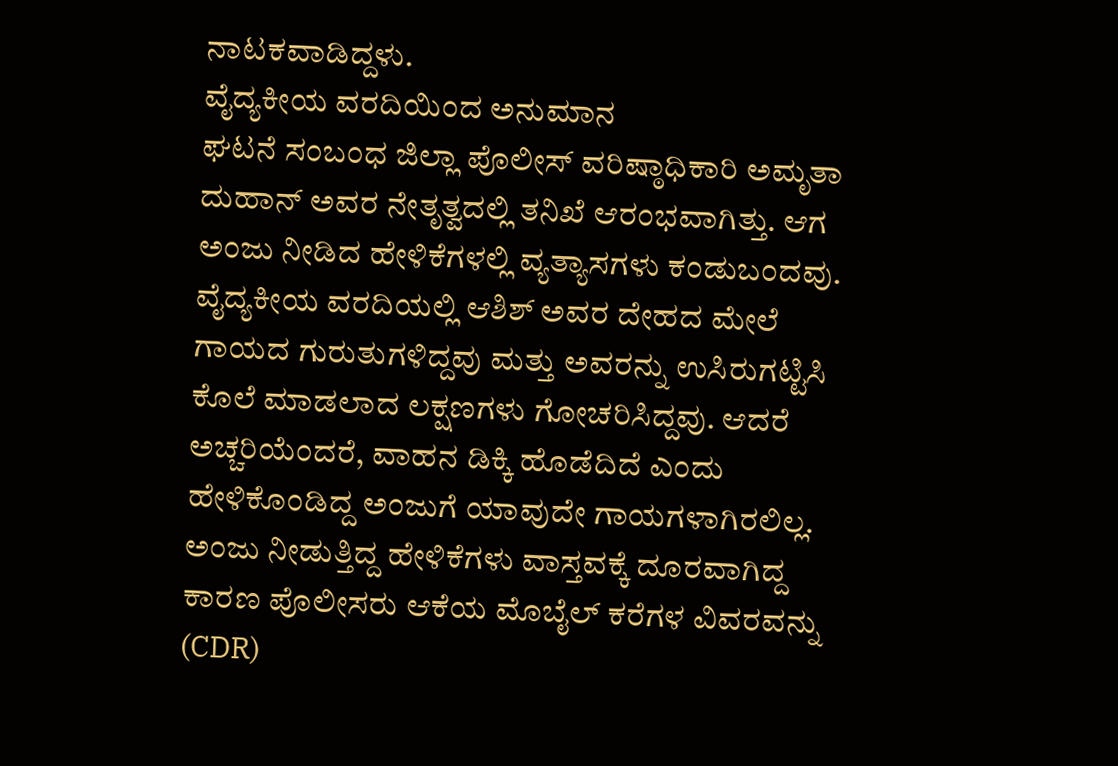ನಾಟಕವಾಡಿದ್ದಳು.
ವೈದ್ಯಕೀಯ ವರದಿಯಿಂದ ಅನುಮಾನ
ಘಟನೆ ಸಂಬಂಧ ಜಿಲ್ಲಾ ಪೊಲೀಸ್ ವರಿಷ್ಠಾಧಿಕಾರಿ ಅಮೃತಾ ದುಹಾನ್ ಅವರ ನೇತೃತ್ವದಲ್ಲಿ ತನಿಖೆ ಆರಂಭವಾಗಿತ್ತು. ಆಗ ಅಂಜು ನೀಡಿದ ಹೇಳಿಕೆಗಳಲ್ಲಿ ವ್ಯತ್ಯಾಸಗಳು ಕಂಡುಬಂದವು. ವೈದ್ಯಕೀಯ ವರದಿಯಲ್ಲಿ ಆಶಿಶ್ ಅವರ ದೇಹದ ಮೇಲೆ ಗಾಯದ ಗುರುತುಗಳಿದ್ದವು ಮತ್ತು ಅವರನ್ನು ಉಸಿರುಗಟ್ಟಿಸಿ ಕೊಲೆ ಮಾಡಲಾದ ಲಕ್ಷಣಗಳು ಗೋಚರಿಸಿದ್ದವು. ಆದರೆ ಅಚ್ಚರಿಯೆಂದರೆ, ವಾಹನ ಡಿಕ್ಕಿ ಹೊಡೆದಿದೆ ಎಂದು ಹೇಳಿಕೊಂಡಿದ್ದ ಅಂಜುಗೆ ಯಾವುದೇ ಗಾಯಗಳಾಗಿರಲಿಲ್ಲ. ಅಂಜು ನೀಡುತ್ತಿದ್ದ ಹೇಳಿಕೆಗಳು ವಾಸ್ತವಕ್ಕೆ ದೂರವಾಗಿದ್ದ ಕಾರಣ ಪೊಲೀಸರು ಆಕೆಯ ಮೊಬೈಲ್ ಕರೆಗಳ ವಿವರವನ್ನು (CDR)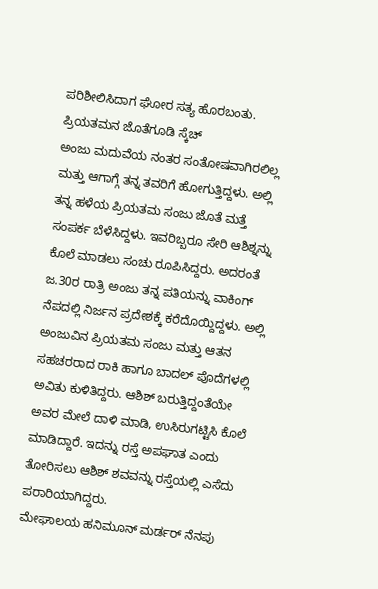ಪರಿಶೀಲಿಸಿದಾಗ ಘೋರ ಸತ್ಯ ಹೊರಬಂತು.
ಪ್ರಿಯತಮನ ಜೊತೆಗೂಡಿ ಸ್ಕೆಚ್
ಅಂಜು ಮದುವೆಯ ನಂತರ ಸಂತೋಷವಾಗಿರಲಿಲ್ಲ ಮತ್ತು ಆಗಾಗ್ಗೆ ತನ್ನ ತವರಿಗೆ ಹೋಗುತ್ತಿದ್ದಳು. ಅಲ್ಲಿ ತನ್ನ ಹಳೆಯ ಪ್ರಿಯತಮ ಸಂಜು ಜೊತೆ ಮತ್ತೆ ಸಂಪರ್ಕ ಬೆಳೆಸಿದ್ದಳು. ಇವರಿಬ್ಬರೂ ಸೇರಿ ಆಶಿಶ್ನನ್ನು ಕೊಲೆ ಮಾಡಲು ಸಂಚು ರೂಪಿಸಿದ್ದರು. ಅದರಂತೆ ಜ.30ರ ರಾತ್ರಿ ಅಂಜು ತನ್ನ ಪತಿಯನ್ನು ವಾಕಿಂಗ್ ನೆಪದಲ್ಲಿ ನಿರ್ಜನ ಪ್ರದೇಶಕ್ಕೆ ಕರೆದೊಯ್ದಿದ್ದಳು. ಅಲ್ಲಿ ಅಂಜುವಿನ ಪ್ರಿಯತಮ ಸಂಜು ಮತ್ತು ಆತನ ಸಹಚರರಾದ ರಾಕಿ ಹಾಗೂ ಬಾದಲ್ ಪೊದೆಗಳಲ್ಲಿ ಅವಿತು ಕುಳಿತಿದ್ದರು. ಆಶಿಶ್ ಬರುತ್ತಿದ್ದಂತೆಯೇ ಅವರ ಮೇಲೆ ದಾಳಿ ಮಾಡಿ, ಉಸಿರುಗಟ್ಟಿಸಿ ಕೊಲೆ ಮಾಡಿದ್ದಾರೆ. ಇದನ್ನು ರಸ್ತೆ ಅಪಘಾತ ಎಂದು ತೋರಿಸಲು ಆಶಿಶ್ ಶವವನ್ನು ರಸ್ತೆಯಲ್ಲಿ ಎಸೆದು ಪರಾರಿಯಾಗಿದ್ದರು.
ಮೇಘಾಲಯ ಹನಿಮೂನ್ ಮರ್ಡರ್ ನೆನಪು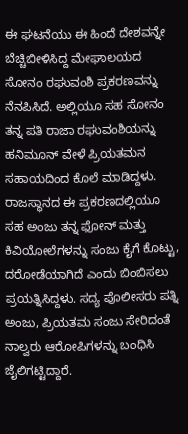ಈ ಘಟನೆಯು ಈ ಹಿಂದೆ ದೇಶವನ್ನೇ ಬೆಚ್ಚಿಬೀಳಿಸಿದ್ದ ಮೇಘಾಲಯದ ಸೋನಂ ರಘುವಂಶಿ ಪ್ರಕರಣವನ್ನು ನೆನಪಿಸಿದೆ. ಅಲ್ಲಿಯೂ ಸಹ ಸೋನಂ ತನ್ನ ಪತಿ ರಾಜಾ ರಘುವಂಶಿಯನ್ನು ಹನಿಮೂನ್ ವೇಳೆ ಪ್ರಿಯತಮನ ಸಹಾಯದಿಂದ ಕೊಲೆ ಮಾಡಿದ್ದಳು. ರಾಜಸ್ಥಾನದ ಈ ಪ್ರಕರಣದಲ್ಲಿಯೂ ಸಹ ಅಂಜು ತನ್ನ ಫೋನ್ ಮತ್ತು ಕಿವಿಯೋಲೆಗಳನ್ನು ಸಂಜು ಕೈಗೆ ಕೊಟ್ಟು, ದರೋಡೆಯಾಗಿದೆ ಎಂದು ಬಿಂಬಿಸಲು ಪ್ರಯತ್ನಿಸಿದ್ದಳು. ಸದ್ಯ ಪೊಲೀಸರು ಪತ್ನಿ ಅಂಜು, ಪ್ರಿಯತಮ ಸಂಜು ಸೇರಿದಂತೆ ನಾಲ್ವರು ಆರೋಪಿಗಳನ್ನು ಬಂಧಿಸಿ ಜೈಲಿಗಟ್ಟಿದ್ದಾರೆ.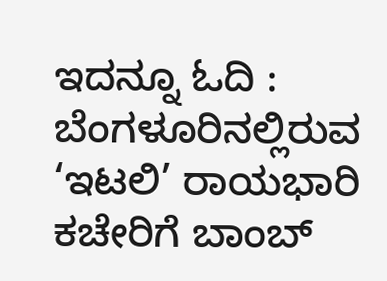ಇದನ್ನೂ ಓದಿ : ಬೆಂಗಳೂರಿನಲ್ಲಿರುವ ‘ಇಟಲಿ’ ರಾಯಭಾರಿ ಕಚೇರಿಗೆ ಬಾಂಬ್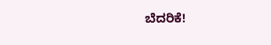ಬೆದರಿಕೆ!